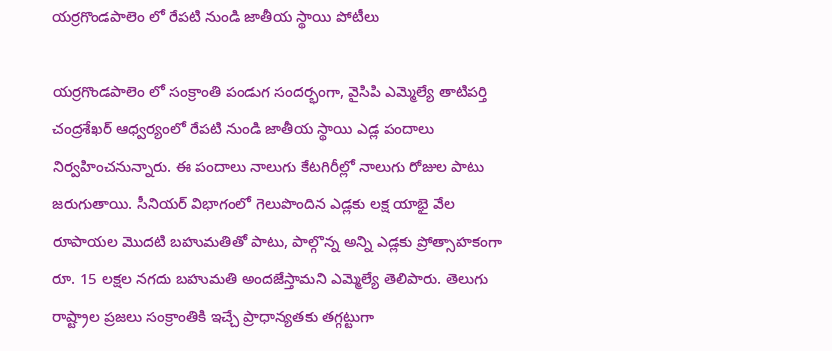యర్రగొండపాలెం లో రేపటి నుండి జాతీయ స్థాయి పోటీలు

యర్రగొండపాలెం లో సంక్రాంతి పండుగ సందర్భంగా, వైసిపి ఎమ్మెల్యే తాటిపర్తి చంద్రశేఖర్ ఆధ్వర్యంలో రేపటి నుండి జాతీయ స్థాయి ఎడ్ల పందాలు నిర్వహించనున్నారు. ఈ పందాలు నాలుగు కేటగిరీల్లో నాలుగు రోజుల పాటు జరుగుతాయి. సీనియర్ విభాగంలో గెలుపొందిన ఎడ్లకు లక్ష యాభై వేల రూపాయల మొదటి బహుమతితో పాటు, పాల్గొన్న అన్ని ఎడ్లకు ప్రోత్సాహకంగా రూ. 15 లక్షల నగదు బహుమతి అందజేస్తామని ఎమ్మెల్యే తెలిపారు. తెలుగు రాష్ట్రాల ప్రజలు సంక్రాంతికి ఇచ్చే ప్రాధాన్యతకు తగ్గట్టుగా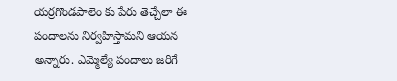యర్రగొండపాలెం కు పేరు తెచ్చేలా ఈ పందాలను నిర్వహిస్తామని ఆయన అన్నారు. ఎమ్మెల్యే పందాలు జరిగే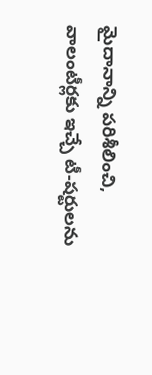మైదానాన్ని పరిశీలించి, వాలంటీర్లకు ఇచ్చే టీ-షర్టులను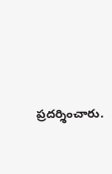ప్రదర్శించారు.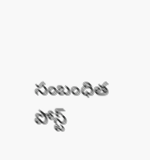సంబంధిత పోస్ట్